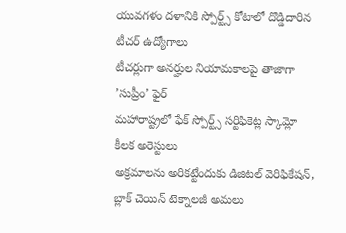యువగళం దళానికి స్పోర్ట్స్ కోటాలో దొడ్డిదారిన టీచర్ ఉద్యోగాలు
టీచర్లుగా అనర్హుల నియామకాలపై తాజాగా ’సుప్రీం’ ఫైర్
మహారాష్ట్రలో ఫేక్ స్పోర్ట్స్ సర్టిఫికెట్ల స్కామ్లో కీలక అరెస్టులు
అక్రమాలను అరికట్టేందుకు డిజిటల్ వెరిఫికేషన్, బ్లాక్ చెయిన్ టెక్నాలజీ అమలు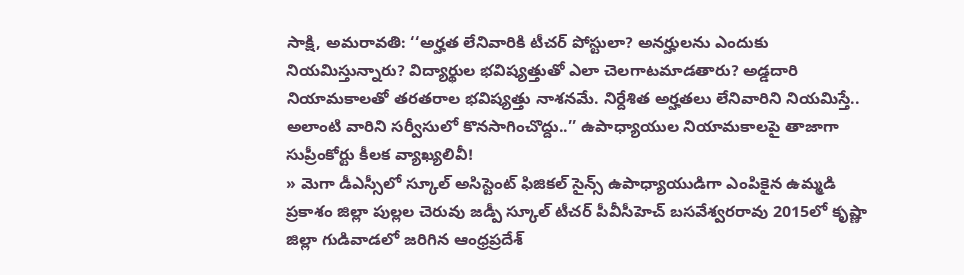సాక్షి, అమరావతి: ‘‘అర్హత లేనివారికి టీచర్ పోస్టులా? అనర్హులను ఎందుకు నియమిస్తున్నారు? విద్యార్థుల భవిష్యత్తుతో ఎలా చెలగాటమాడతారు? అడ్డదారి నియామకాలతో తరతరాల భవిష్యత్తు నాశనమే. నిర్దేశిత అర్హతలు లేనివారిని నియమిస్తే.. అలాంటి వారిని సర్వీసులో కొనసాగించొద్దు..’’ ఉపాధ్యాయుల నియామకాలపై తాజాగా సుప్రీంకోర్టు కీలక వ్యాఖ్యలివీ!
» మెగా డీఎస్సీలో స్కూల్ అసిస్టెంట్ ఫిజికల్ సైన్స్ ఉపాధ్యాయుడిగా ఎంపికైన ఉమ్మడి ప్రకాశం జిల్లా పుల్లల చెరువు జడ్పీ స్కూల్ టీచర్ పీవీసీహెచ్ బసవేశ్వరరావు 2015లో కృష్ణా జిల్లా గుడివాడలో జరిగిన ఆంధ్రప్రదేశ్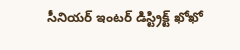సీనియర్ ఇంటర్ డిస్ట్రిక్ట్ ఖోఖో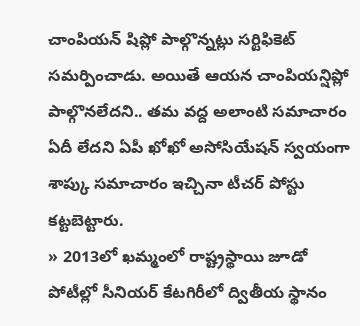చాంపియన్ షిప్లో పాల్గొన్నట్లు సర్టిఫికెట్ సమర్పించాడు. అయితే ఆయన చాంపియన్షిప్లో పాల్గొనలేదని.. తమ వద్ద అలాంటి సమాచారం ఏదీ లేదని ఏపీ ఖోఖో అసోసియేషన్ స్వయంగా శాప్కు సమాచారం ఇచ్చినా టీచర్ పోస్టు కట్టబెట్టారు.
» 2013లో ఖమ్మంలో రాష్ట్రస్థాయి జూడో పోటీల్లో సీనియర్ కేటగిరీలో ద్వితీయ స్థానం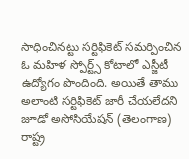సాధించినట్టు సర్టిఫికెట్ సమర్పించిన ఓ మహిళ స్పోర్ట్స్ కోటాలో ఎస్జీటీ ఉద్యోగం పొందింది. అయితే తాము అలాంటి సర్టిఫికెట్ జారీ చేయలేదని జూడో అసోసియేషన్ (తెలంగాణ) రాష్ట్ర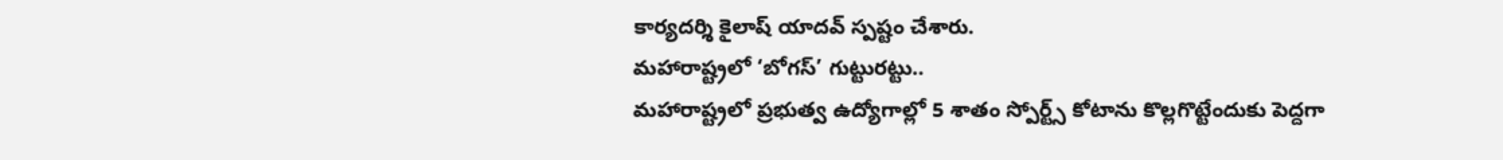కార్యదర్శి కైలాష్ యాదవ్ స్పష్టం చేశారు.
మహారాష్ట్రలో ‘బోగస్’ గుట్టురట్టు..
మహారాష్ట్రలో ప్రభుత్వ ఉద్యోగాల్లో 5 శాతం స్పోర్ట్స్ కోటాను కొల్లగొట్టేందుకు పెద్దగా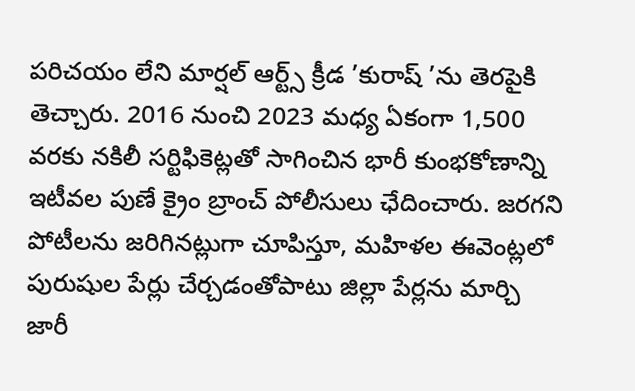పరిచయం లేని మార్షల్ ఆర్ట్స్ క్రీడ ’కురాష్ ’ను తెరపైకి తెచ్చారు. 2016 నుంచి 2023 మధ్య ఏకంగా 1,500 వరకు నకిలీ సర్టిఫికెట్లతో సాగించిన భారీ కుంభకోణాన్ని ఇటీవల పుణే క్రైం బ్రాంచ్ పోలీసులు ఛేదించారు. జరగని పోటీలను జరిగినట్లుగా చూపిస్తూ, మహిళల ఈవెంట్లలో పురుషుల పేర్లు చేర్చడంతోపాటు జిల్లా పేర్లను మార్చి జారీ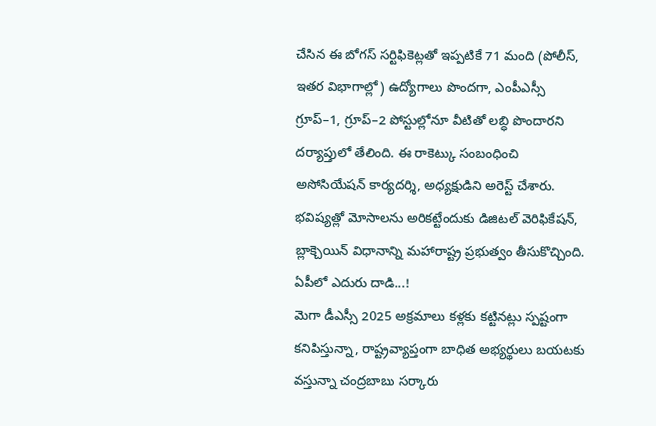చేసిన ఈ బోగస్ సర్టిఫికెట్లతో ఇప్పటికే 71 మంది (పోలీస్, ఇతర విభాగాల్లో) ఉద్యోగాలు పొందగా, ఎంపీఎస్సీ గ్రూప్–1, గ్రూప్–2 పోస్టుల్లోనూ వీటితో లబ్ధి పొందారని దర్యాప్తులో తేలింది. ఈ రాకెట్కు సంబంధించి అసోసియేషన్ కార్యదర్శి, అధ్యక్షుడిని అరెస్ట్ చేశారు. భవిష్యత్లో మోసాలను అరికట్టేందుకు డిజిటల్ వెరిఫికేషన్, బ్లాక్చెయిన్ విధానాన్ని మహారాష్ట్ర ప్రభుత్వం తీసుకొచ్చింది.
ఏపీలో ఎదురు దాడి...!
మెగా డీఎస్సీ 2025 అక్రమాలు కళ్లకు కట్టినట్లు స్పష్టంగా కనిపిస్తున్నా, రాష్ట్రవ్యాప్తంగా బాధిత అభ్యర్థులు బయటకు వస్తున్నా చంద్రబాబు సర్కారు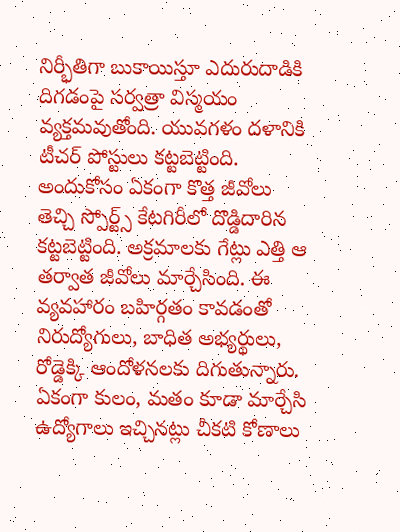నిర్భీతిగా బుకాయిస్తూ ఎదురుదాడికి దిగడంపై సర్వత్రా విస్మయం వ్యక్తమవుతోంది. యువగళం దళానికి టీచర్ పోస్టులు కట్టబెట్టింది. అందుకోసం ఏకంగా కొత్త జీవోలు తెచ్చి స్పోర్ట్స్ కేటగిరీలో దొడ్డిదారిన కట్టబెట్టింది. అక్రమాలకు గేట్లు ఎత్తి ఆ తర్వాత జీవోలు మార్చేసింది. ఈ వ్యవహారం బహిర్గతం కావడంతో నిరుద్యోగులు, బాధిత అభ్యర్థులు, రోడ్డెక్కి ఆందోళనలకు దిగుతున్నారు.
ఏకంగా కులం, మతం కూడా మార్చేసి ఉద్యోగాలు ఇచ్చినట్లు చీకటి కోణాలు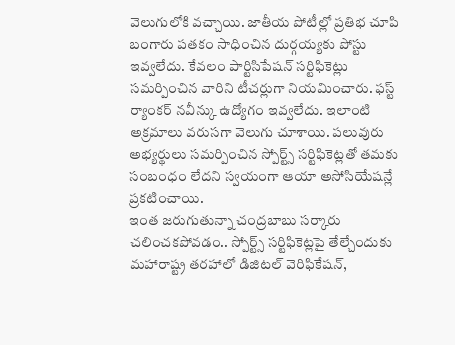వెలుగులోకి వచ్చాయి. జాతీయ పోటీల్లో ప్రతిభ చూపి బంగారు పతకం సాధించిన దుర్గయ్యకు పోస్టు ఇవ్వలేదు. కేవలం పార్టిసిపేషన్ సర్టిఫికెట్లు సమర్పించిన వారిని టీచర్లుగా నియమించారు. ఫస్ట్ ర్యాంకర్ నవీన్కు ఉద్యోగం ఇవ్వలేదు. ఇలాంటి అక్రమాలు వరుసగా వెలుగు చూశాయి. పలువురు అభ్యర్థులు సమర్పించిన స్పోర్ట్స్ సర్టిఫికెట్లతో తమకు సంబంధం లేదని స్వయంగా ఆయా అసోసియేషన్లే ప్రకటించాయి.
ఇంత జరుగుతున్నా చంద్రబాబు సర్కారు చలించకపోవడం.. స్పోర్ట్స్ సర్టిఫికెట్లపై తేల్చేందుకు మహారాష్ట్ర తరహాలో డిజిటల్ వెరిఫికేషన్,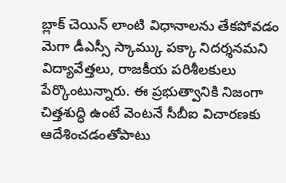బ్లాక్ చెయిన్ లాంటి విధానాలను తేకపోవడం మెగా డీఎస్సీ స్కామ్కు పక్కా నిదర్శనమని విద్యావేత్తలు, రాజకీయ పరిశీలకులు పేర్కొంటున్నారు. ఈ ప్రభుత్వానికి నిజంగా చిత్తశుద్ధి ఉంటే వెంటనే సీబీఐ విచారణకు ఆదేశించడంతోపాటు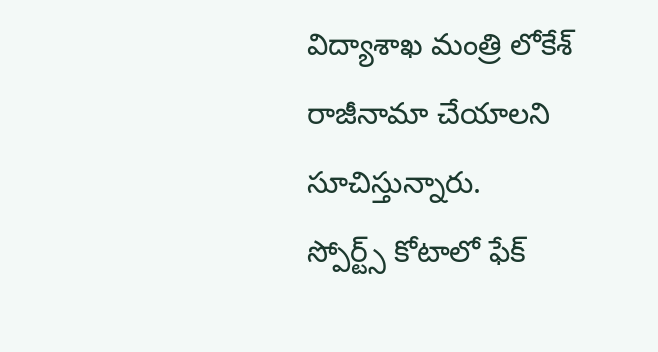విద్యాశాఖ మంత్రి లోకేశ్ రాజీనామా చేయాలని సూచిస్తున్నారు.
స్పోర్ట్స్ కోటాలో ఫేక్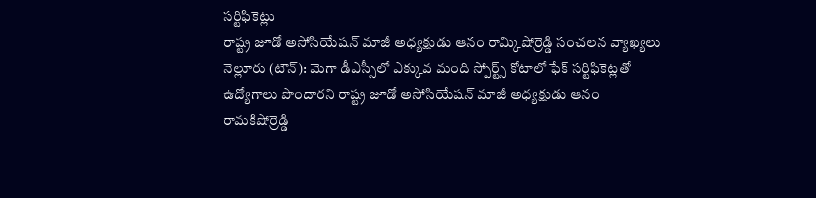సర్టిఫికెట్లు
రాష్ట్ర జూడో అసోసియేషన్ మాజీ అధ్యక్షుడు ఆనం రామ్కిషోర్రెడ్డి సంచలన వ్యాఖ్యలు
నెల్లూరు (టౌన్): మెగా డీఎస్సీలో ఎక్కువ మంది స్పోర్ట్స్ కోటాలో ఫేక్ సర్టిఫికెట్లతో ఉద్యోగాలు పొందారని రాష్ట్ర జూడో అసోసియేషన్ మాజీ అధ్యక్షుడు ఆనం రామకిషోర్రెడ్డి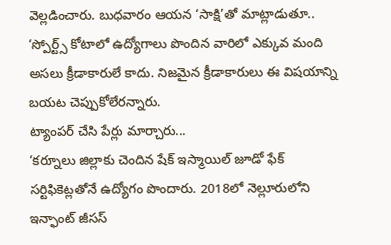వెల్లడించారు. బుధవారం ఆయన ‘సాక్షి’తో మాట్లాడుతూ.. ‘స్పోర్ట్స్ కోటాలో ఉద్యోగాలు పొందిన వారిలో ఎక్కువ మంది అసలు క్రీడాకారులే కాదు. నిజమైన క్రీడాకారులు ఈ విషయాన్ని బయట చెప్పుకోలేరన్నారు.
ట్యాంపర్ చేసి పేర్లు మార్చారు...
‘కర్నూలు జిల్లాకు చెందిన షేక్ ఇస్మాయిల్ జూడో ఫేక్ సర్టిఫికెట్లతోనే ఉద్యోగం పొందారు. 2018లో నెల్లూరులోని ఇన్ఫాంట్ జీసస్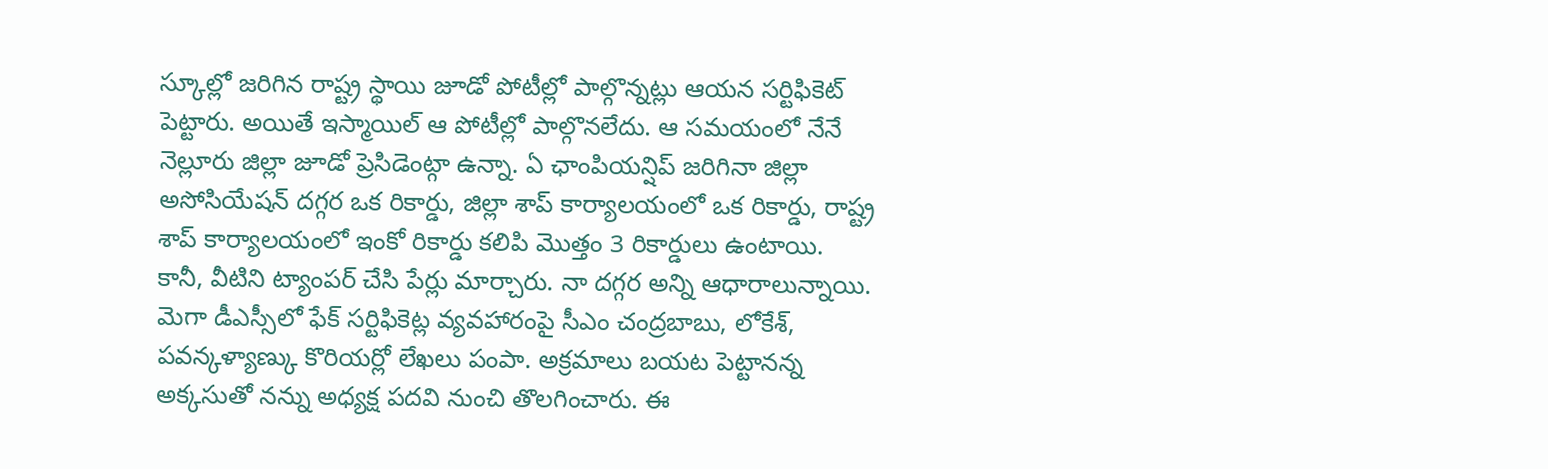స్కూల్లో జరిగిన రాష్ట్ర స్థాయి జూడో పోటీల్లో పాల్గొన్నట్లు ఆయన సర్టిఫికెట్ పెట్టారు. అయితే ఇస్మాయిల్ ఆ పోటీల్లో పాల్గొనలేదు. ఆ సమయంలో నేనే నెల్లూరు జిల్లా జూడో ప్రెసిడెంట్గా ఉన్నా. ఏ ఛాంపియన్షిప్ జరిగినా జిల్లా అసోసియేషన్ దగ్గర ఒక రికార్డు, జిల్లా శాప్ కార్యాలయంలో ఒక రికార్డు, రాష్ట్ర శాప్ కార్యాలయంలో ఇంకో రికార్డు కలిపి మొత్తం 3 రికార్డులు ఉంటాయి.
కానీ, వీటిని ట్యాంపర్ చేసి పేర్లు మార్చారు. నా దగ్గర అన్ని ఆధారాలున్నాయి. మెగా డీఎస్సీలో ఫేక్ సర్టిఫికెట్ల వ్యవహారంపై సీఎం చంద్రబాబు, లోకేశ్, పవన్కళ్యాణ్కు కొరియర్లో లేఖలు పంపా. అక్రమాలు బయట పెట్టానన్న అక్కసుతో నన్ను అధ్యక్ష పదవి నుంచి తొలగించారు. ఈ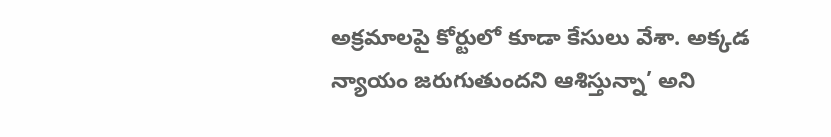అక్రమాలపై కోర్టులో కూడా కేసులు వేశా. అక్కడ న్యాయం జరుగుతుందని ఆశిస్తున్నా’ అని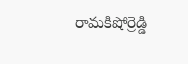రామకిషోర్రెడ్డి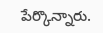పేర్కొన్నారు.